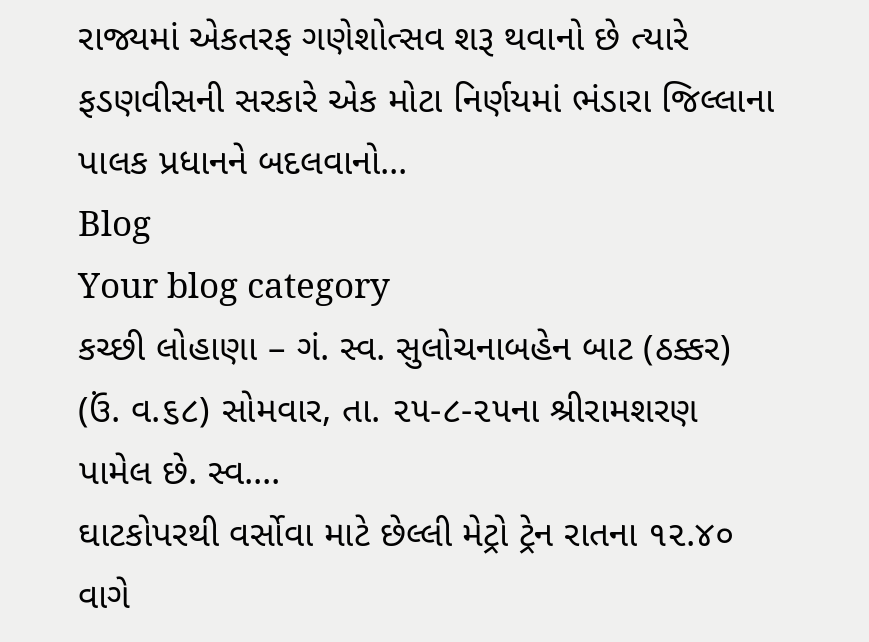રાજ્યમાં એકતરફ ગણેશોત્સવ શરૂ થવાનો છે ત્યારે ફડણવીસની સરકારે એક મોટા નિર્ણયમાં ભંડારા જિલ્લાના પાલક પ્રધાનને બદલવાનો...
Blog
Your blog category
કચ્છી લોહાણા – ગં. સ્વ. સુલોચનાબહેન બાટ (ઠક્કર) (ઉં. વ.૬૮) સોમવાર, તા. ૨૫-૮-૨૫ના શ્રીરામશરણ પામેલ છે. સ્વ....
ઘાટકોપરથી વર્સોવા માટે છેલ્લી મેટ્રો ટ્રેન રાતના ૧૨.૪૦ વાગે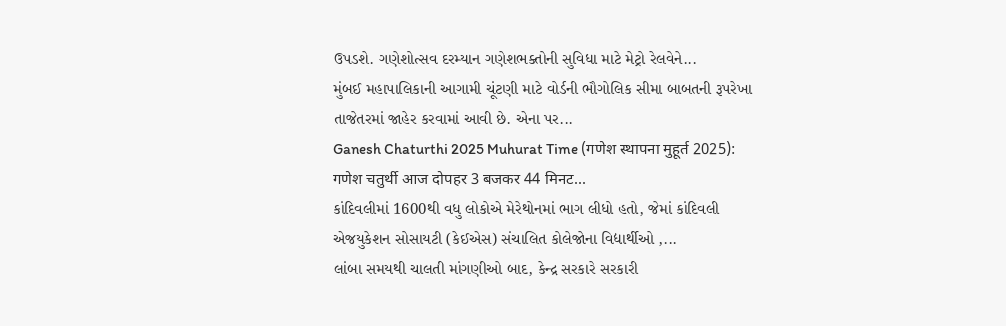ઉપડશે. ગણેશોત્સવ દરમ્યાન ગણેશભક્તોની સુવિધા માટે મેટ્રો રેલવેને...
મુંબઈ મહાપાલિકાની આગામી ચૂંટણી માટે વોર્ડની ભૌગોલિક સીમા બાબતની રૂપરેખા તાજેતરમાં જાહેર કરવામાં આવી છે. એના પર...
Ganesh Chaturthi 2025 Muhurat Time (गणेश स्थापना मुहूर्त 2025): गणेश चतुर्थी आज दोपहर 3 बजकर 44 मिनट...
કાંદિવલીમાં 1600થી વધુ લોકોએ મેરેથોનમાં ભાગ લીધો હતો, જેમાં કાંદિવલી એજયુકેશન સોસાયટી (કેઈએસ) સંચાલિત કોલેજોના વિદ્યાર્થીઓ ,...
લાંબા સમયથી ચાલતી માંગણીઓ બાદ, કેન્દ્ર સરકારે સરકારી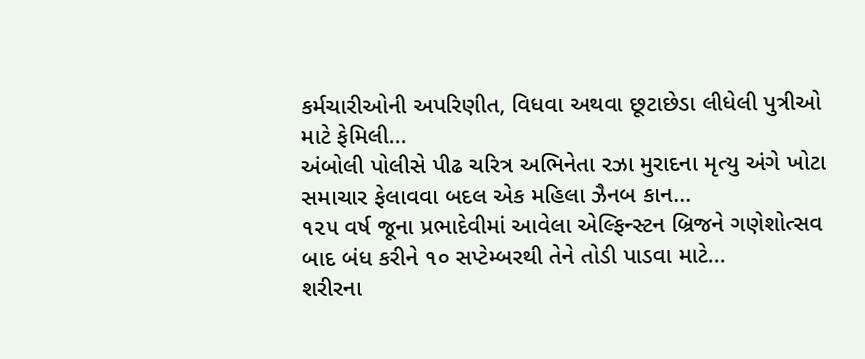કર્મચારીઓની અપરિણીત, વિધવા અથવા છૂટાછેડા લીધેલી પુત્રીઓ માટે ફેમિલી...
અંબોલી પોલીસે પીઢ ચરિત્ર અભિનેતા રઝા મુરાદના મૃત્યુ અંગે ખોટા સમાચાર ફેલાવવા બદલ એક મહિલા ઝૈનબ કાન...
૧૨૫ વર્ષ જૂના પ્રભાદેવીમાં આવેલા એલ્ફિન્સ્ટન બ્રિજને ગણેશોત્સવ બાદ બંધ કરીને ૧૦ સપ્ટેમ્બરથી તેને તોડી પાડવા માટે...
શરીરના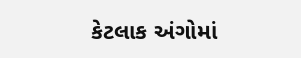કેટલાક અંગોમાં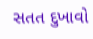સતત દુખાવો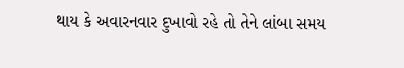થાય કે અવારનવાર દુખાવો રહે તો તેને લાંબા સમય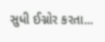સુધી ઈગ્નોર કરતા...